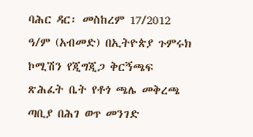ባሕር ዳር፡ መስከረም 17/2012 ዓ/ም (አብመድ) በኢትዮጵያ ጉምሩክ ኮሚሽን የጂግጂጋ ቅርኝጫፍ ጽሕፈት ቤት የቶጎ ጫሌ መቅረጫ ጣቢያ በሕገ ወጥ መንገድ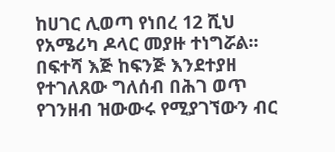ከሀገር ሊወጣ የነበረ 12 ሺህ የአሜሪካ ዶላር መያዙ ተነግሯል፡፡
በፍተሻ እጅ ከፍንጅ እንደተያዘ የተገለጸው ግለሰብ በሕገ ወጥ የገንዘብ ዝውውሩ የሚያገኘውን ብር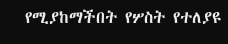የሚያከማችበት የሦስት የተለያዩ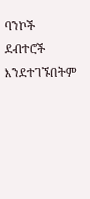ባንኮች ደብተሮች እንደተገኙበትም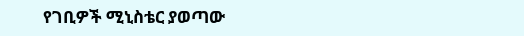የገቢዎች ሚኒስቴር ያወጣው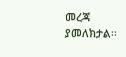መረጃ ያመለክታል፡፡